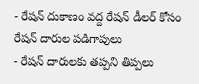- రేషన్ దుకాణం వద్ద రేషన్ డీలర్ కోసం రేషన్ దారుల పడిగాపులు
- రేషన్ దారులకు తప్పని తిప్పలు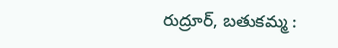రుద్రూర్, బతుకమ్మ :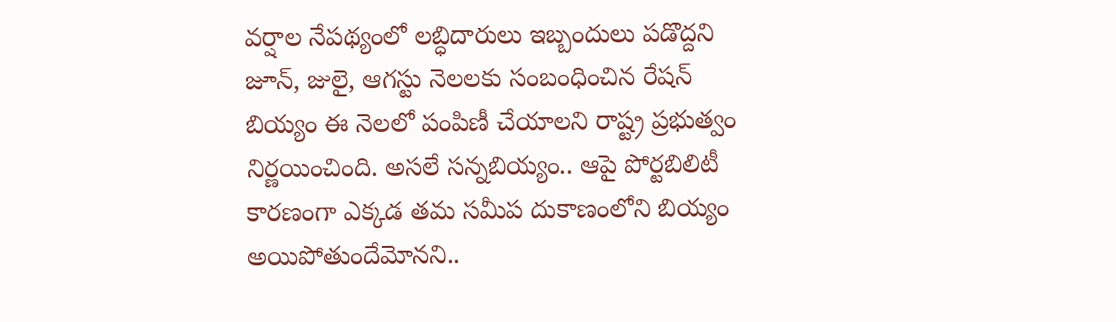వర్షాల నేపథ్యంలో లబ్ధిదారులు ఇబ్బందులు పడొద్దని జూన్, జులై, ఆగస్టు నెలలకు సంబంధించిన రేషన్ బియ్యం ఈ నెలలో పంపిణీ చేయాలని రాష్ట్ర ప్రభుత్వం నిర్ణయించింది. అసలే సన్నబియ్యం.. ఆపై పోర్టబిలిటీ కారణంగా ఎక్కడ తమ సమీప దుకాణంలోని బియ్యం అయిపోతుందేమోనని..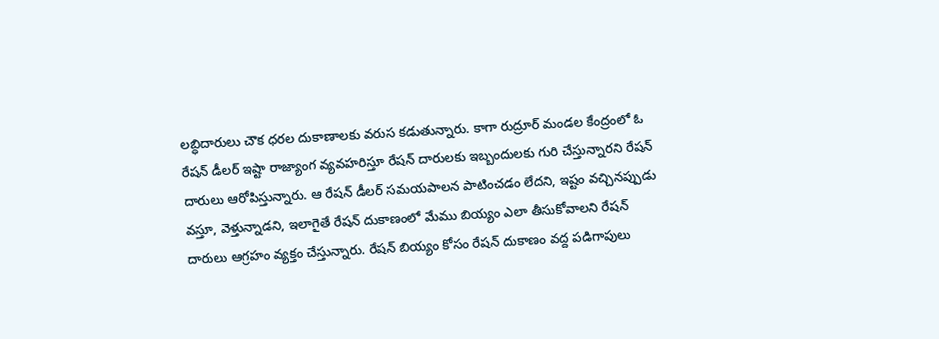లబ్ధిదారులు చౌక ధరల దుకాణాలకు వరుస కడుతున్నారు. కాగా రుద్రూర్ మండల కేంద్రంలో ఓ రేషన్ డీలర్ ఇష్టా రాజ్యాంగ వ్యవహరిస్తూ రేషన్ దారులకు ఇబ్బందులకు గురి చేస్తున్నారని రేషన్ దారులు ఆరోపిస్తున్నారు. ఆ రేషన్ డీలర్ సమయపాలన పాటించడం లేదని, ఇష్టం వచ్చినప్పుడు వస్తూ, వెళ్తున్నాడని, ఇలాగైతే రేషన్ దుకాణంలో మేము బియ్యం ఎలా తీసుకోవాలని రేషన్ దారులు ఆగ్రహం వ్యక్తం చేస్తున్నారు. రేషన్ బియ్యం కోసం రేషన్ దుకాణం వద్ద పడిగాపులు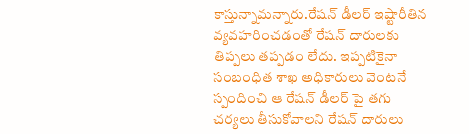కాస్తున్నామన్నారు.రేషన్ డీలర్ ఇష్టారీతిన వ్యవహరించడంతో రేషన్ దారులకు తిప్పలు తప్పడం లేదు. ఇప్పటికైనా సంబంధిత శాఖ అధికారులు వెంటనే స్పందించి ఆ రేషన్ డీలర్ పై తగు చర్యలు తీసుకోవాలని రేషన్ దారులు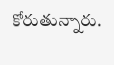కోరుతున్నారు.